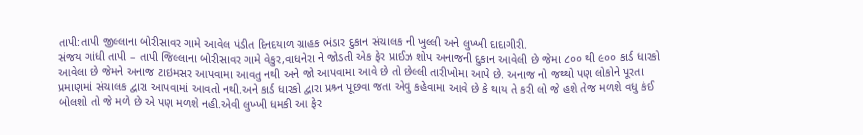તાપી:તાપી જીલ્લાના બોરીસાવર ગામે આવેલ પંડીત દિનદયાળ ગ્રાહક ભંડાર દુકાન સંચાલક ની ખુલ્લી અને લુખ્ખી દાદાગીરી.
સંજય ગાંધી તાપી – તાપી જિલ્લાના બોરીસાવર ગામે વેકુર,વાધનેરા ને જોડતી એક ફેર પ્રાઈઝ શોપ અનાજની દુકાન આવેલી છે જેમા ૮૦૦ થી ૯૦૦ કાર્ડ ધારકો આવેલા છે જેમને અનાજ ટાઇમસર આપવામા આવતુ નથી અને જો આપવામા આવે છે તો છેલ્લી તારીખોમા આપે છે. અનાજ નો જથ્થો પણ લોકોને પૂરતા પ્રમાણમાં સંચાલક દ્વારા આપવામાં આવતો નથી.અને કાર્ડ ધારકો દ્વારા પ્રશ્ર્ન પૂછવા જતા એવુ કહેવામા આવે છે કે થાય તે કરી લો જે હશે તેજ મળશે વધુ કંઈ બોલશો તો જે મળે છે એ પણ મળશે નહી.એવી લુખ્ખી ધમકી આ ફેર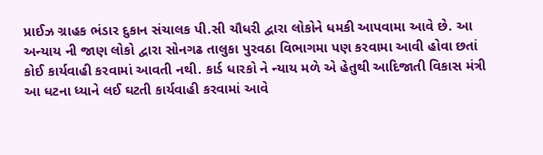પ્રાઈઝ ગ્રાહક ભંડાર દુકાન સંચાલક પી.સી ચૌધરી દ્વારા લોકોને ધમકી આપવામા આવે છે. આ અન્યાય ની જાણ લોકો દ્વારા સોનગઢ તાલુકા પુરવઠા વિભાગમા પણ કરવામા આવી હોવા છતાં કોઈ કાર્યવાહી કરવામાં આવતી નથી. કાર્ડ ધારકો ને ન્યાય મળે એ હેતુથી આદિજાતી વિકાસ મંત્રી આ ધટના ધ્યાને લઈ ઘટતી કાર્યવાહી કરવામાં આવે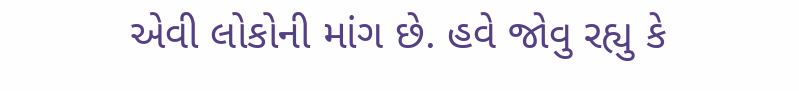એવી લોકોની માંગ છે. હવે જોવુ રહ્યુ કે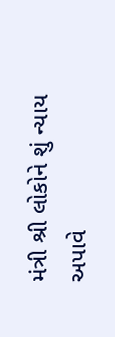મંત્રી શ્રી લોકોને શું ન્યાય અપાવે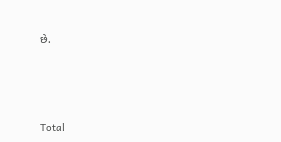છે.







Total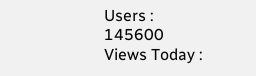Users : 145600
Views Today :